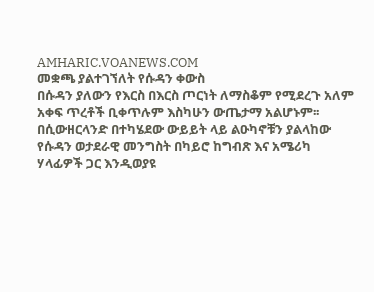AMHARIC.VOANEWS.COM
መቋጫ ያልተገኘለት የሱዳን ቀውስ
በሱዳን ያለውን የእርስ በእርስ ጦርነት ለማስቆም የሚደረጉ አለም አቀፍ ጥረቶች ቢቀጥሉም እስካሁን ውጤታማ አልሆኑም፡፡ በሲውዘርላንድ በተካሄደው ውይይት ላይ ልዑካኖቹን ያልላከው የሱዳን ወታደራዊ መንግስት በካይሮ ከግብጽ እና አሜሪካ ሃላፊዎች ጋር እንዲወያዩ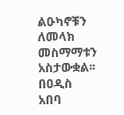ልዑካኖቹን ለመላክ መስማማቱን አስታውቋል፡፡ በዐዲስ አበባ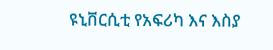ዩኒቨርሲቲ የአፍሪካ እና እስያ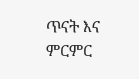ጥናት እና ምርምር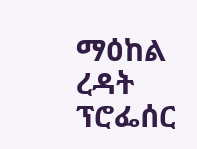ማዕከል ረዳት ፕሮፌሰር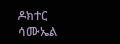ዶክተር ሳሙኤል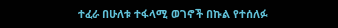ተፈራ በሁለቱ ተፋላሚ ወገኖች በኩል የተሰለፉ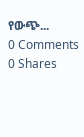የውጭ...
0 Comments 0 Shares